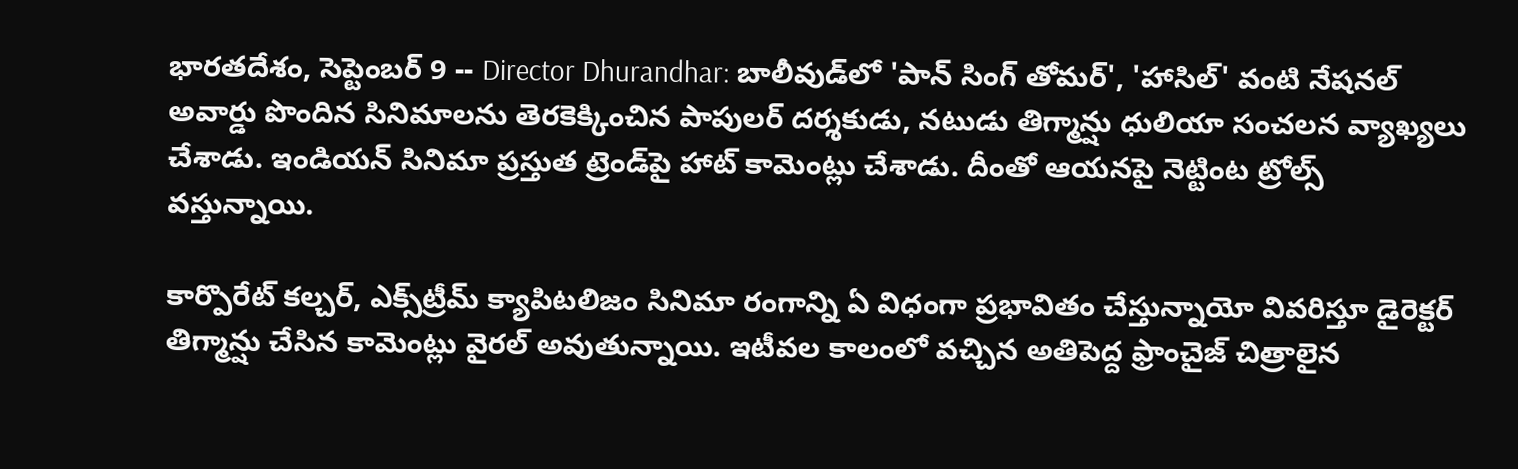భారతదేశం, సెప్టెంబర్ 9 -- Director Dhurandhar: బాలీవుడ్‌లో 'పాన్ సింగ్ తోమర్', 'హాసిల్' వంటి నేషనల్ అవార్డు పొందిన సినిమాలను తెరకెక్కించిన పాపులర్ దర్శకుడు, నటుడు తిగ్మాన్షు ధులియా సంచలన వ్యాఖ్యలు చేశాడు. ఇండియన్ సినిమా ప్రస్తుత ట్రెండ్‌పై హాట్ కామెంట్లు చేశాడు. దీంతో ఆయనపై నెట్టింట ట్రోల్స్ వస్తున్నాయి.

కార్పొరేట్ కల్చర్, ఎక్స్‌ట్రీమ్ క్యాపిటలిజం సినిమా రంగాన్ని ఏ విధంగా ప్రభావితం చేస్తున్నాయో వివరిస్తూ డైరెక్టర్ తిగ్మాన్షు చేసిన కామెంట్లు వైరల్ అవుతున్నాయి. ఇటీవల కాలంలో వచ్చిన అతిపెద్ద ఫ్రాంచైజ్ చిత్రాలైన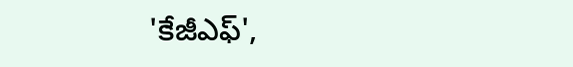'కేజీఎఫ్',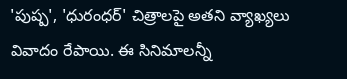'పుష్ప', 'ధురంధర్' చిత్రాలపై అతని వ్యాఖ్యలు వివాదం రేపాయి. ఈ సినిమాలన్నీ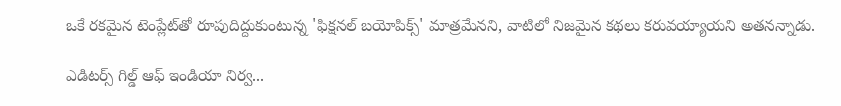ఒకే రకమైన టెంప్లేట్‌తో రూపుదిద్దుకుంటున్న 'ఫిక్షనల్ బయోపిక్స్' మాత్రమేనని, వాటిలో నిజమైన కథలు కరువయ్యాయని అతనన్నాడు.

ఎడిటర్స్ గిల్డ్ ఆఫ్ ఇండియా నిర్వ...